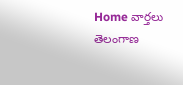Home వార్తలు తెలంగాణ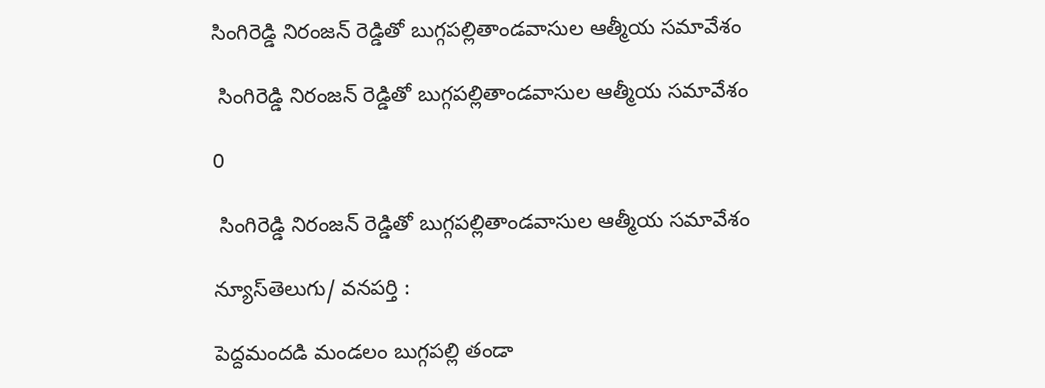సింగిరెడ్డి నిరంజన్ రెడ్డితో బుగ్గపల్లితాండవాసుల ఆత్మీయ సమావేశం

 సింగిరెడ్డి నిరంజన్ రెడ్డితో బుగ్గపల్లితాండవాసుల ఆత్మీయ సమావేశం

0

 సింగిరెడ్డి నిరంజన్ రెడ్డితో బుగ్గపల్లితాండవాసుల ఆత్మీయ సమావేశం

న్యూస్‌తెలుగు/ వ‌న‌ప‌ర్తి :

పెద్దమందడి మండలం బుగ్గపల్లి తండా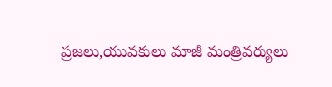ప్రజలు,యువకులు మాజీ మంత్రివర్యులు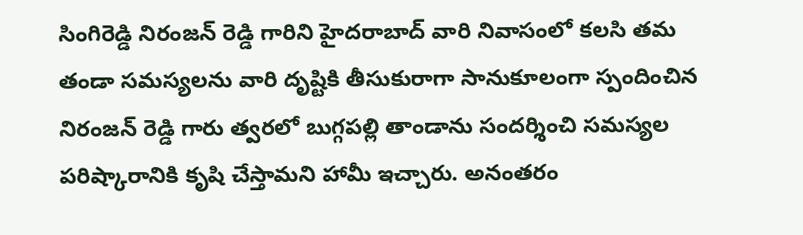సింగిరెడ్డి నిరంజన్ రెడ్డి గారిని హైదరాబాద్ వారి నివాసంలో కలసి తమ తండా సమస్యలను వారి దృష్టికి తీసుకురాగా సానుకూలంగా స్పందించిన నిరంజన్ రెడ్డి గారు త్వరలో బుగ్గపల్లి తాండాను సందర్శించి సమస్యల పరిష్కారానికి కృషి చేస్తామని హామీ ఇచ్చారు. అనంతరం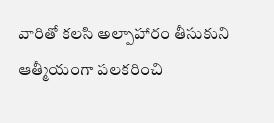వారితో కలసి అల్పాహారం తీసుకుని ఆత్మీయంగా పలకరించి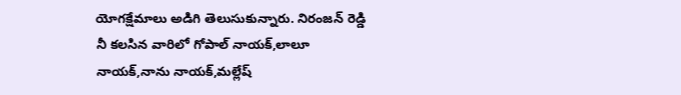యోగక్షేమాలు అడిగి తెలుసుకున్నారు. నిరంజన్ రెడ్డి నీ కలసిన వారిలో గోపాల్ నాయక్,లాలూ నాయక్,నాను నాయక్,మల్లేష్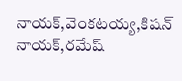నాయక్,వెంకటయ్య,కిషన్ నాయక్,రమేష్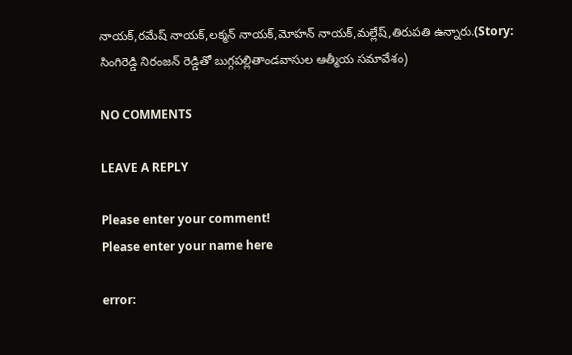నాయక్,రమేష్ నాయక్,లక్మన్ నాయక్,మోహన్ నాయక్,మల్లేష్,తిరుపతి ఉన్నారు.(Story: సింగిరెడ్డి నిరంజన్ రెడ్డితో బుగ్గపల్లితాండవాసుల ఆత్మీయ సమావేశం)

NO COMMENTS

LEAVE A REPLY

Please enter your comment!
Please enter your name here

error: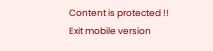Content is protected !!
Exit mobile version